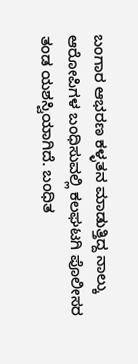ಬಂಗಾರ ಆಭರಣ ಕಳ್ಳತನ ಮಾಡುತ್ತಿದ್ದ ನಾಲ್ಕು ಆರೋಪಿಗಳ ಬಂಧಿಸುವಲ್ಲಿ ಕಲಘಟಗಿ ಪೊಲೀಸರ ತಂಡ ಯಶಸ್ವಿಯಾಗಿದೆ. ಬಂಧಿತ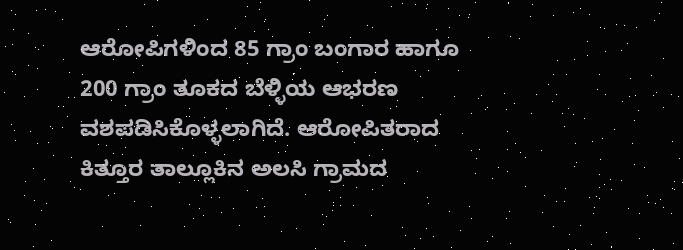ಆರೋಪಿಗಳಿಂದ 85 ಗ್ರಾಂ ಬಂಗಾರ ಹಾಗೂ 200 ಗ್ರಾಂ ತೂಕದ ಬೆಳ್ಳಿಯ ಆಭರಣ ವಶಪಡಿಸಿಕೊಳ್ಳಲಾಗಿದೆ. ಆರೋಪಿತರಾದ ಕಿತ್ತೂರ ತಾಲ್ಲೂಕಿನ ಅಲಸಿ ಗ್ರಾಮದ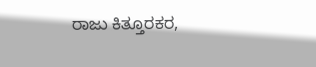ರಾಜು ಕಿತ್ತೂರಕರ,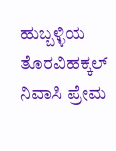ಹುಬ್ಬಳ್ಳಿಯ ತೊರವಿಹಕ್ಕಲ್ ನಿವಾಸಿ ಪ್ರೇಮ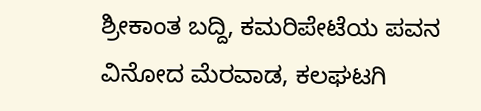ಶ್ರೀಕಾಂತ ಬದ್ದಿ, ಕಮರಿಪೇಟೆಯ ಪವನ ವಿನೋದ ಮೆರವಾಡ, ಕಲಘಟಗಿ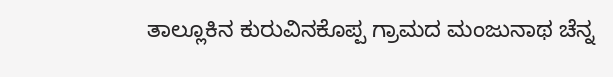ತಾಲ್ಲೂಕಿನ ಕುರುವಿನಕೊಪ್ಪ ಗ್ರಾಮದ ಮಂಜುನಾಥ ಚೆನ್ನ